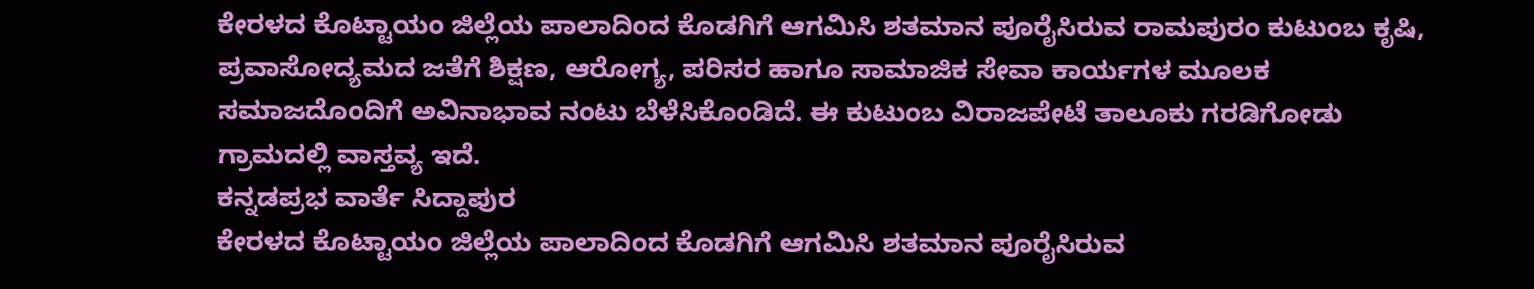ಕೇರಳದ ಕೊಟ್ಟಾಯಂ ಜಿಲ್ಲೆಯ ಪಾಲಾದಿಂದ ಕೊಡಗಿಗೆ ಆಗಮಿಸಿ ಶತಮಾನ ಪೂರೈಸಿರುವ ರಾಮಪುರಂ ಕುಟುಂಬ ಕೃಷಿ, ಪ್ರವಾಸೋದ್ಯಮದ ಜತೆಗೆ ಶಿಕ್ಷಣ, ಆರೋಗ್ಯ, ಪರಿಸರ ಹಾಗೂ ಸಾಮಾಜಿಕ ಸೇವಾ ಕಾರ್ಯಗಳ ಮೂಲಕ ಸಮಾಜದೊಂದಿಗೆ ಅವಿನಾಭಾವ ನಂಟು ಬೆಳೆಸಿಕೊಂಡಿದೆ. ಈ ಕುಟುಂಬ ವಿರಾಜಪೇಟೆ ತಾಲೂಕು ಗರಡಿಗೋಡು ಗ್ರಾಮದಲ್ಲಿ ವಾಸ್ತವ್ಯ ಇದೆ.
ಕನ್ನಡಪ್ರಭ ವಾರ್ತೆ ಸಿದ್ದಾಪುರ
ಕೇರಳದ ಕೊಟ್ಟಾಯಂ ಜಿಲ್ಲೆಯ ಪಾಲಾದಿಂದ ಕೊಡಗಿಗೆ ಆಗಮಿಸಿ ಶತಮಾನ ಪೂರೈಸಿರುವ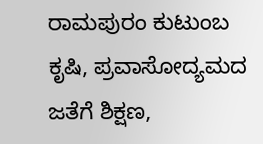ರಾಮಪುರಂ ಕುಟುಂಬ ಕೃಷಿ, ಪ್ರವಾಸೋದ್ಯಮದ ಜತೆಗೆ ಶಿಕ್ಷಣ,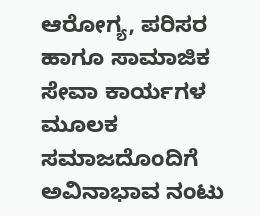ಆರೋಗ್ಯ, ಪರಿಸರ ಹಾಗೂ ಸಾಮಾಜಿಕ ಸೇವಾ ಕಾರ್ಯಗಳ ಮೂಲಕ ಸಮಾಜದೊಂದಿಗೆ ಅವಿನಾಭಾವ ನಂಟು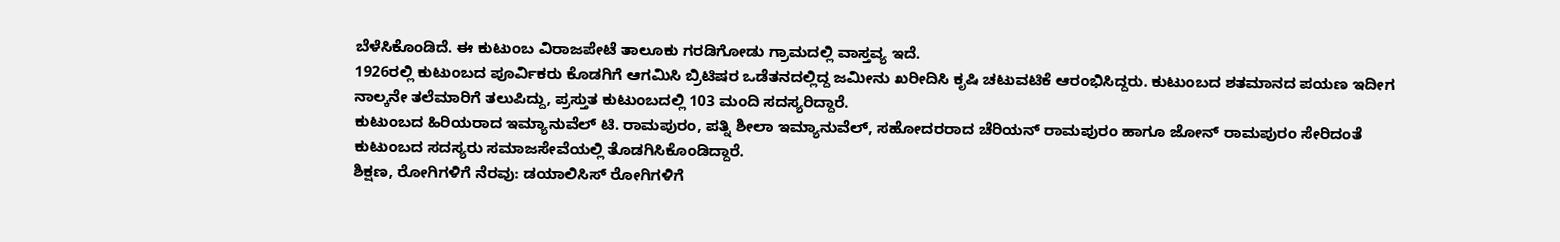ಬೆಳೆಸಿಕೊಂಡಿದೆ. ಈ ಕುಟುಂಬ ವಿರಾಜಪೇಟೆ ತಾಲೂಕು ಗರಡಿಗೋಡು ಗ್ರಾಮದಲ್ಲಿ ವಾಸ್ತವ್ಯ ಇದೆ.
1926ರಲ್ಲಿ ಕುಟುಂಬದ ಪೂರ್ವಿಕರು ಕೊಡಗಿಗೆ ಆಗಮಿಸಿ ಬ್ರಿಟಿಷರ ಒಡೆತನದಲ್ಲಿದ್ದ ಜಮೀನು ಖರೀದಿಸಿ ಕೃಷಿ ಚಟುವಟಿಕೆ ಆರಂಭಿಸಿದ್ದರು. ಕುಟುಂಬದ ಶತಮಾನದ ಪಯಣ ಇದೀಗ ನಾಲ್ಕನೇ ತಲೆಮಾರಿಗೆ ತಲುಪಿದ್ದು, ಪ್ರಸ್ತುತ ಕುಟುಂಬದಲ್ಲಿ 103 ಮಂದಿ ಸದಸ್ಯರಿದ್ದಾರೆ.
ಕುಟುಂಬದ ಹಿರಿಯರಾದ ಇಮ್ಯಾನುವೆಲ್ ಟಿ. ರಾಮಪುರಂ, ಪತ್ನಿ ಶೀಲಾ ಇಮ್ಯಾನುವೆಲ್, ಸಹೋದರರಾದ ಚೆರಿಯನ್ ರಾಮಪುರಂ ಹಾಗೂ ಜೋನ್ ರಾಮಪುರಂ ಸೇರಿದಂತೆ ಕುಟುಂಬದ ಸದಸ್ಯರು ಸಮಾಜಸೇವೆಯಲ್ಲಿ ತೊಡಗಿಸಿಕೊಂಡಿದ್ದಾರೆ.
ಶಿಕ್ಷಣ, ರೋಗಿಗಳಿಗೆ ನೆರವು: ಡಯಾಲಿಸಿಸ್ ರೋಗಿಗಳಿಗೆ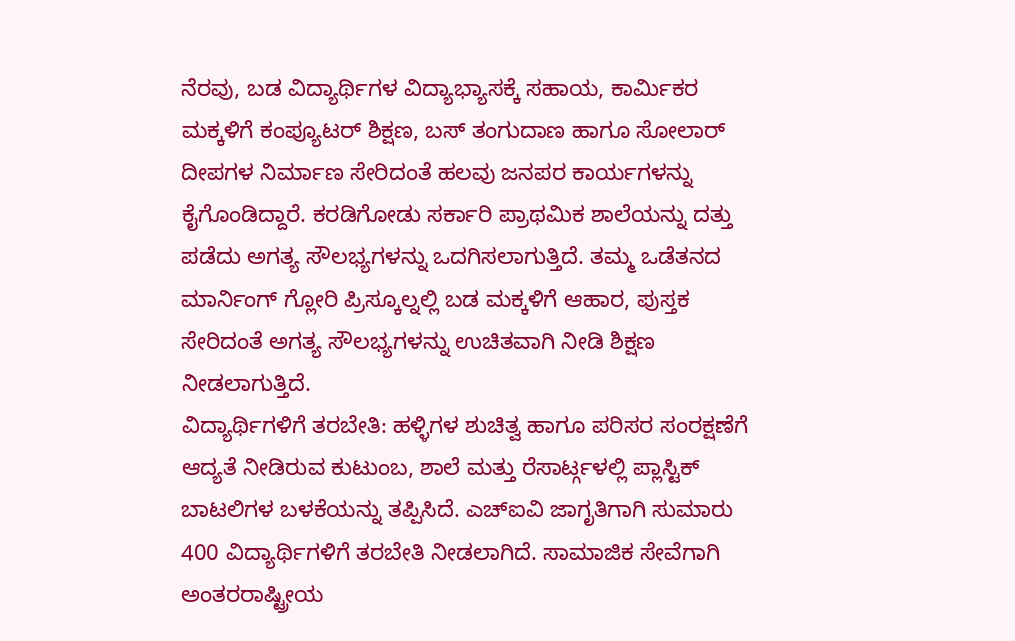ನೆರವು, ಬಡ ವಿದ್ಯಾರ್ಥಿಗಳ ವಿದ್ಯಾಭ್ಯಾಸಕ್ಕೆ ಸಹಾಯ, ಕಾರ್ಮಿಕರ ಮಕ್ಕಳಿಗೆ ಕಂಪ್ಯೂಟರ್ ಶಿಕ್ಷಣ, ಬಸ್ ತಂಗುದಾಣ ಹಾಗೂ ಸೋಲಾರ್ ದೀಪಗಳ ನಿರ್ಮಾಣ ಸೇರಿದಂತೆ ಹಲವು ಜನಪರ ಕಾರ್ಯಗಳನ್ನು ಕೈಗೊಂಡಿದ್ದಾರೆ. ಕರಡಿಗೋಡು ಸರ್ಕಾರಿ ಪ್ರಾಥಮಿಕ ಶಾಲೆಯನ್ನು ದತ್ತು ಪಡೆದು ಅಗತ್ಯ ಸೌಲಭ್ಯಗಳನ್ನು ಒದಗಿಸಲಾಗುತ್ತಿದೆ. ತಮ್ಮ ಒಡೆತನದ ಮಾರ್ನಿಂಗ್ ಗ್ಲೋರಿ ಪ್ರಿಸ್ಕೂಲ್ನಲ್ಲಿ ಬಡ ಮಕ್ಕಳಿಗೆ ಆಹಾರ, ಪುಸ್ತಕ ಸೇರಿದಂತೆ ಅಗತ್ಯ ಸೌಲಭ್ಯಗಳನ್ನು ಉಚಿತವಾಗಿ ನೀಡಿ ಶಿಕ್ಷಣ ನೀಡಲಾಗುತ್ತಿದೆ.
ವಿದ್ಯಾರ್ಥಿಗಳಿಗೆ ತರಬೇತಿ: ಹಳ್ಳಿಗಳ ಶುಚಿತ್ವ ಹಾಗೂ ಪರಿಸರ ಸಂರಕ್ಷಣೆಗೆ ಆದ್ಯತೆ ನೀಡಿರುವ ಕುಟುಂಬ, ಶಾಲೆ ಮತ್ತು ರೆಸಾರ್ಟ್ಗಳಲ್ಲಿ ಪ್ಲಾಸ್ಟಿಕ್ ಬಾಟಲಿಗಳ ಬಳಕೆಯನ್ನು ತಪ್ಪಿಸಿದೆ. ಎಚ್ಐವಿ ಜಾಗೃತಿಗಾಗಿ ಸುಮಾರು 400 ವಿದ್ಯಾರ್ಥಿಗಳಿಗೆ ತರಬೇತಿ ನೀಡಲಾಗಿದೆ. ಸಾಮಾಜಿಕ ಸೇವೆಗಾಗಿ ಅಂತರರಾಷ್ಟ್ರೀಯ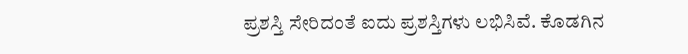ಪ್ರಶಸ್ತಿ ಸೇರಿದಂತೆ ಐದು ಪ್ರಶಸ್ತಿಗಳು ಲಭಿಸಿವೆ. ಕೊಡಗಿನ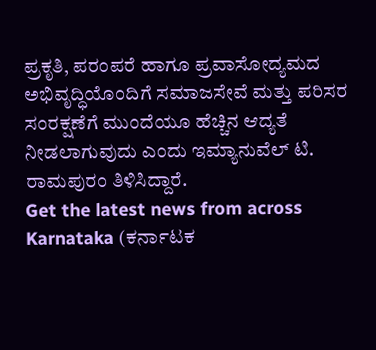ಪ್ರಕೃತಿ, ಪರಂಪರೆ ಹಾಗೂ ಪ್ರವಾಸೋದ್ಯಮದ ಅಭಿವೃದ್ಧಿಯೊಂದಿಗೆ ಸಮಾಜಸೇವೆ ಮತ್ತು ಪರಿಸರ ಸಂರಕ್ಷಣೆಗೆ ಮುಂದೆಯೂ ಹೆಚ್ಚಿನ ಆದ್ಯತೆ ನೀಡಲಾಗುವುದು ಎಂದು ಇಮ್ಯಾನುವೆಲ್ ಟಿ. ರಾಮಪುರಂ ತಿಳಿಸಿದ್ದಾರೆ.
Get the latest news from across Karnataka (ಕರ್ನಾಟಕ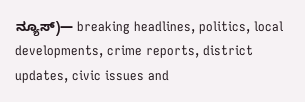ನ್ಯೂಸ್)— breaking headlines, politics, local developments, crime reports, district updates, civic issues and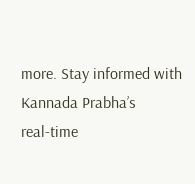more. Stay informed with Kannada Prabha’s real‑time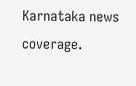Karnataka news coverage.